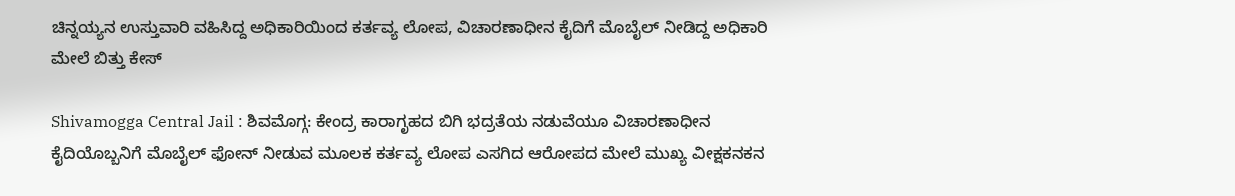ಚಿನ್ನಯ್ಯನ ಉಸ್ತುವಾರಿ ವಹಿಸಿದ್ದ ಅಧಿಕಾರಿಯಿಂದ ಕರ್ತವ್ಯ ಲೋಪ, ವಿಚಾರಣಾಧೀನ ಕೈದಿಗೆ ಮೊಬೈಲ್ ನೀಡಿದ್ದ ಅಧಿಕಾರಿ ಮೇಲೆ ಬಿತ್ತು ಕೇಸ್

Shivamogga Central Jail : ಶಿವಮೊಗ್ಗ: ಕೇಂದ್ರ ಕಾರಾಗೃಹದ ಬಿಗಿ ಭದ್ರತೆಯ ನಡುವೆಯೂ ವಿಚಾರಣಾಧೀನ ಕೈದಿಯೊಬ್ಬನಿಗೆ ಮೊಬೈಲ್ ಫೋನ್ ನೀಡುವ ಮೂಲಕ ಕರ್ತವ್ಯ ಲೋಪ ಎಸಗಿದ ಆರೋಪದ ಮೇಲೆ ಮುಖ್ಯ ವೀಕ್ಷಕನಕನ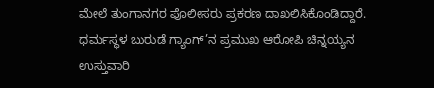ಮೇಲೆ ತುಂಗಾನಗರ ಪೊಲೀಸರು ಪ್ರಕರಣ ದಾಖಲಿಸಿಕೊಂಡಿದ್ದಾರೆ. ಧರ್ಮಸ್ಥಳ ಬುರುಡೆ ಗ್ಯಾಂಗ್’ನ ಪ್ರಮುಖ ಆರೋಪಿ ಚಿನ್ನಯ್ಯನ ಉಸ್ತುವಾರಿ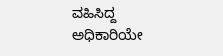ವಹಿಸಿದ್ದ ಅಧಿಕಾರಿಯೇ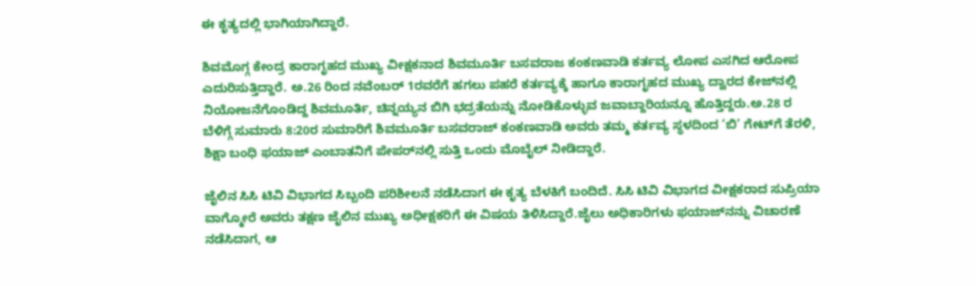ಈ ಕೃತ್ಯದಲ್ಲಿ ಭಾಗಿಯಾಗಿದ್ದಾರೆ.

ಶಿವಮೊಗ್ಗ ಕೇಂದ್ರ ಕಾರಾಗೃಹದ ಮುಖ್ಯ ವೀಕ್ಷಕನಾದ ಶಿವಮೂರ್ತಿ ಬಸವರಾಜ ಕಂಕಣವಾಡಿ ಕರ್ತವ್ಯ ಲೋಪ ಎಸಗಿದ ಆರೋಪ ಎದುರಿಸುತ್ತಿದ್ದಾರೆ. ಅ.26 ರಿಂದ ನವೆಂಬರ್ 1ರವರೆಗೆ ಹಗಲು ಪಹರೆ ಕರ್ತವ್ಯಕ್ಕೆ ಹಾಗೂ ಕಾರಾಗೃಹದ ಮುಖ್ಯ ದ್ವಾರದ ಕೇಜ್‌ನಲ್ಲಿ ನಿಯೋಜನೆಗೊಂಡಿದ್ದ ಶಿವಮೂರ್ತಿ, ಚಿನ್ನಯ್ಯನ ಬಿಗಿ ಭದ್ರತೆಯನ್ನು ನೋಡಿಕೊಳ್ಳುವ ಜವಾಬ್ದಾರಿಯನ್ನೂ ಹೊತ್ತಿದ್ದರು.ಅ.28 ರ ಬೆಳಿಗ್ಗೆ ಸುಮಾರು 8:20ರ ಸುಮಾರಿಗೆ ಶಿವಮೂರ್ತಿ ಬಸವರಾಜ್ ಕಂಕಣವಾಡಿ ಅವರು ತಮ್ಮ ಕರ್ತವ್ಯ ಸ್ಥಳದಿಂದ ‘ಬಿ’ ಗೇಟ್‌ಗೆ ತೆರಳಿ, ಶಿಕ್ಷಾ ಬಂಧಿ ಫಯಾಜ್ ಎಂಬಾತನಿಗೆ ಪೇಪರ್‌ನಲ್ಲಿ ಸುತ್ತಿ ಒಂದು ಮೊಬೈಲ್ ನೀಡಿದ್ದಾರೆ.

ಜೈಲಿನ ಸಿಸಿ ಟಿವಿ ವಿಭಾಗದ ಸಿಬ್ಬಂದಿ ಪರಿಶೀಲನೆ ನಡೆಸಿದಾಗ ಈ ಕೃತ್ಯ ಬೆಳಕಿಗೆ ಬಂದಿದೆ. ಸಿಸಿ ಟಿವಿ ವಿಭಾಗದ ವೀಕ್ಷಕರಾದ ಸುಪ್ರಿಯಾ ವಾಗ್ಮೋರೆ ಅವರು ತಕ್ಷಣ ಜೈಲಿನ ಮುಖ್ಯ ಅಧೀಕ್ಷಕರಿಗೆ ಈ ವಿಷಯ ತಿಳಿಸಿದ್ದಾರೆ.ಜೈಲು ಅಧಿಕಾರಿಗಳು ಫಯಾಜ್‌ನನ್ನು ವಿಚಾರಣೆ ನಡೆಸಿದಾಗ, ಆ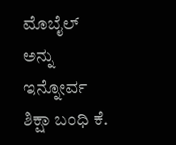ಮೊಬೈಲ್ ಅನ್ನು ಇನ್ನೋರ್ವ ಶಿಕ್ಷಾ ಬಂಧಿ ಕೆ.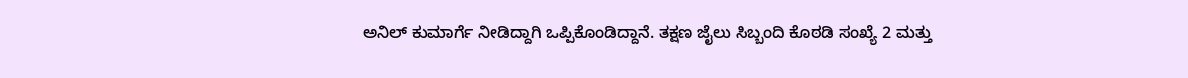ಅನಿಲ್ ಕುಮಾರ್ಗೆ ನೀಡಿದ್ದಾಗಿ ಒಪ್ಪಿಕೊಂಡಿದ್ದಾನೆ. ತಕ್ಷಣ ಜೈಲು ಸಿಬ್ಬಂದಿ ಕೊಠಡಿ ಸಂಖ್ಯೆ 2 ಮತ್ತು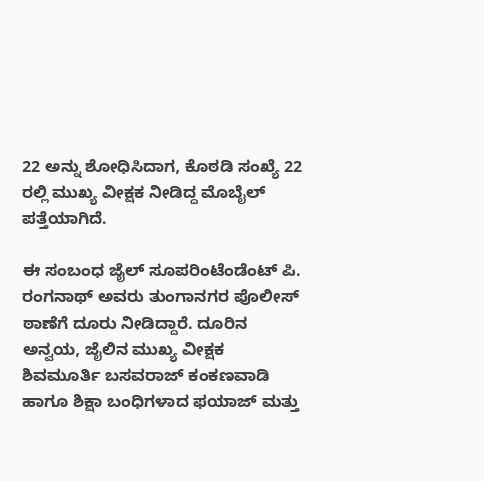22 ಅನ್ನು ಶೋಧಿಸಿದಾಗ, ಕೊಠಡಿ ಸಂಖ್ಯೆ 22 ರಲ್ಲಿ ಮುಖ್ಯ ವೀಕ್ಷಕ ನೀಡಿದ್ದ ಮೊಬೈಲ್ ಪತ್ತೆಯಾಗಿದೆ.

ಈ ಸಂಬಂಧ ಜೈಲ್ ಸೂಪರಿಂಟೆಂಡೆಂಟ್ ಪಿ. ರಂಗನಾಥ್ ಅವರು ತುಂಗಾನಗರ ಪೊಲೀಸ್ ಠಾಣೆಗೆ ದೂರು ನೀಡಿದ್ದಾರೆ. ದೂರಿನ ಅನ್ವಯ, ಜೈಲಿನ ಮುಖ್ಯ ವೀಕ್ಷಕ ಶಿವಮೂರ್ತಿ ಬಸವರಾಜ್ ಕಂಕಣವಾಡಿ ಹಾಗೂ ಶಿಕ್ಷಾ ಬಂಧಿಗಳಾದ ಫಯಾಜ್ ಮತ್ತು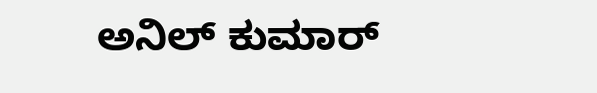ಅನಿಲ್ ಕುಮಾರ್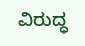ವಿರುದ್ಧ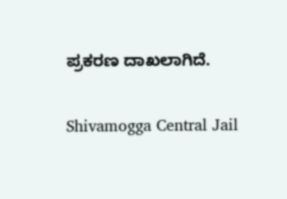ಪ್ರಕರಣ ದಾಖಲಾಗಿದೆ.

Shivamogga Central Jail